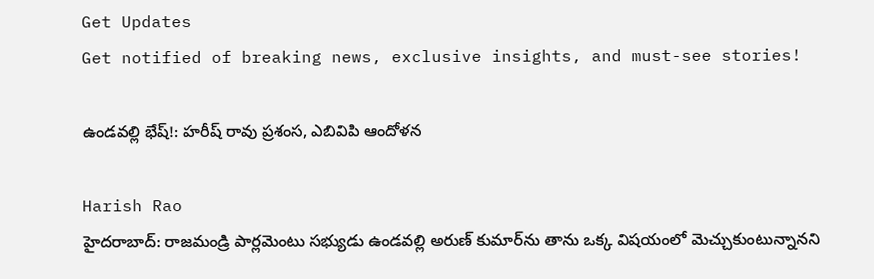Get Updates
Get notified of breaking news, exclusive insights, and must-see stories!

ఉండవల్లి భేష్!: హరీష్ రావు ప్రశంస, ఎబివిపి ఆందోళన

Harish Rao
హైదరాబాద్: రాజమండ్రి పార్లమెంటు సభ్యుడు ఉండవల్లి అరుణ్ కుమార్‌ను తాను ఒక్క విషయంలో మెచ్చుకుంటున్నానని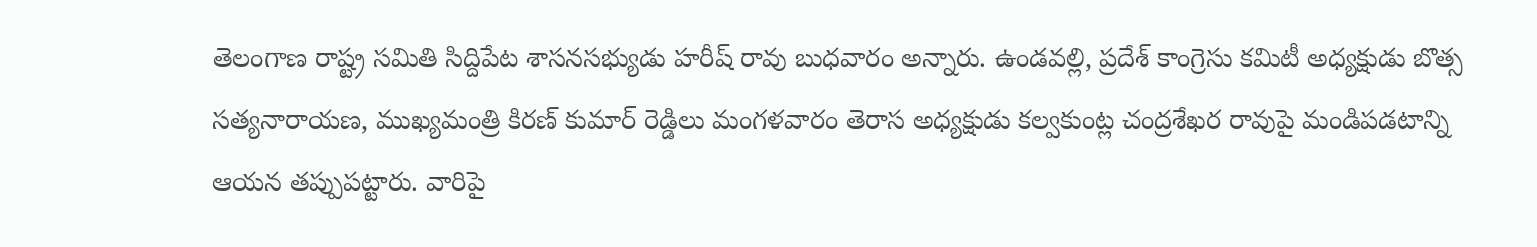తెలంగాణ రాష్ట్ర సమితి సిద్దిపేట శాసనసభ్యుడు హరీష్ రావు బుధవారం అన్నారు. ఉండవల్లి, ప్రదేశ్ కాంగ్రెసు కమిటీ అధ్యక్షుడు బొత్స సత్యనారాయణ, ముఖ్యమంత్రి కిరణ్ కుమార్ రెడ్డిలు మంగళవారం తెరాస అధ్యక్షుడు కల్వకుంట్ల చంద్రశేఖర రావుపై మండిపడటాన్ని ఆయన తప్పుపట్టారు. వారిపై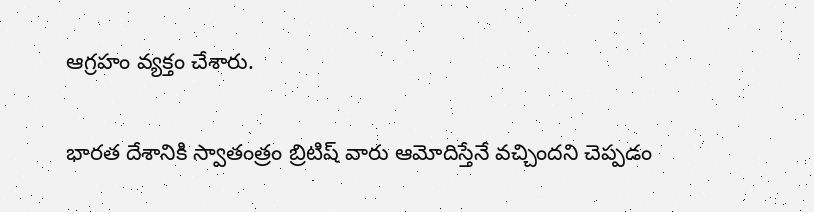ఆగ్రహం వ్యక్తం చేశారు.

భారత దేశానికి స్వాతంత్రం బ్రిటిష్ వారు ఆమోదిస్తేనే వచ్చిందని చెప్పడం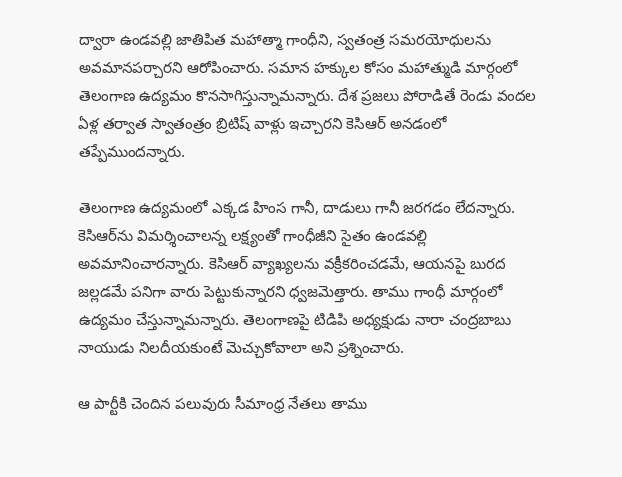ద్వారా ఉండవల్లి జాతిపిత మహాత్మా గాంధీని, స్వతంత్ర సమరయోధులను అవమానపర్చారని ఆరోపించారు. సమాన హక్కుల కోసం మహాత్ముడి మార్గంలో తెలంగాణ ఉద్యమం కొనసాగిస్తున్నామన్నారు. దేశ ప్రజలు పోరాడితే రెండు వందల ఏళ్ల తర్వాత స్వాతంత్రం బ్రిటిష్ వాళ్లు ఇచ్చారని కెసిఆర్ అనడంలో తప్పేముందన్నారు.

తెలంగాణ ఉద్యమంలో ఎక్కడ హింస గానీ, దాడులు గానీ జరగడం లేదన్నారు. కెసిఆర్‌ను విమర్శించాలన్న లక్ష్యంతో గాంధీజీని సైతం ఉండవల్లి అవమానించారన్నారు. కెసిఆర్ వ్యాఖ్యలను వక్రీకరించడమే, ఆయనపై బురద జల్లడమే పనిగా వారు పెట్టుకున్నారని ధ్వజమెత్తారు. తాము గాంధీ మార్గంలో ఉద్యమం చేస్తున్నామన్నారు. తెలంగాణపై టిడిపి అధ్యక్షుడు నారా చంద్రబాబు నాయుడు నిలదీయకుంటే మెచ్చుకోవాలా అని ప్రశ్నించారు.

ఆ పార్టీకి చెందిన పలువురు సీమాంధ్ర నేతలు తాము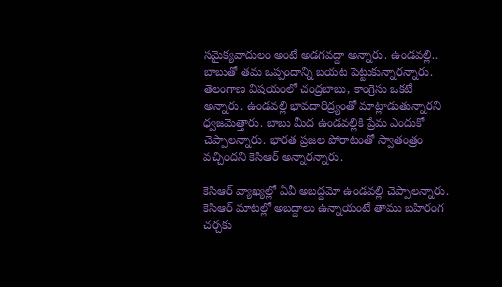సమైక్యవాదులం అంటే అడగవద్దా అన్నారు. ఉండవల్లి.. బాబుతో తమ ఒప్పందాన్ని బయట పెట్టుకున్నారన్నారు. తెలంగాణ విషయంలో చంద్రబాబు, కాంగ్రెసు ఒకటే అన్నారు. ఉండవల్లి భావదారిద్ర్యంతో మాట్లాడుతున్నారని ధ్వజమెత్తారు. బాబు మీద ఉండవల్లికి ప్రేమ ఎందుకో చెప్పాలన్నారు. భారత ప్రజల పోరాటంతో స్వాతంత్రం వచ్చిందని కెసిఆర్ అన్నారన్నారు.

కెసిఆర్ వ్యాఖ్యల్లో ఏవీ అబద్దమో ఉండవల్లి చెప్పాలన్నారు. కెసిఆర్ మాటల్లో అబద్దాలు ఉన్నాయంటే తాము బహిరంగ చర్చకు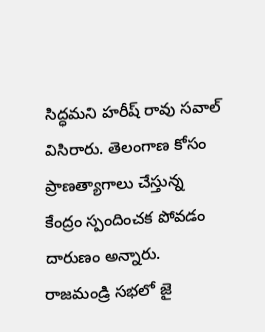సిద్ధమని హరీష్ రావు సవాల్ విసిరారు. తెలంగాణ కోసం ప్రాణత్యాగాలు చేస్తున్న కేంద్రం స్పందించక పోవడం దారుణం అన్నారు. రాజమండ్రి సభలో జై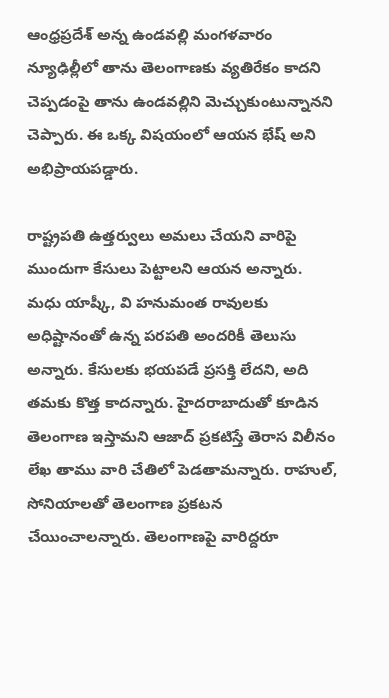ఆంధ్రప్రదేశ్ అన్న ఉండవల్లి మంగళవారం న్యూఢిల్లీలో తాను తెలంగాణకు వ్యతిరేకం కాదని చెప్పడంపై తాను ఉండవల్లిని మెచ్చుకుంటున్నానని చెప్పారు. ఈ ఒక్క విషయంలో ఆయన భేష్ అని అభిప్రాయపడ్డారు.

రాష్ట్రపతి ఉత్తర్వులు అమలు చేయని వారిపై ముందుగా కేసులు పెట్టాలని ఆయన అన్నారు. మధు యాష్కీ, వి హనుమంత రావులకు అధిష్టానంతో ఉన్న పరపతి అందరికీ తెలుసు అన్నారు. కేసులకు భయపడే ప్రసక్తి లేదని, అది తమకు కొత్త కాదన్నారు. హైదరాబాదుతో కూడిన తెలంగాణ ఇస్తామని ఆజాద్ ప్రకటిస్తే తెరాస విలీనం లేఖ తాము వారి చేతిలో పెడతామన్నారు. రాహుల్, సోనియాలతో తెలంగాణ ప్రకటన చేయించాలన్నారు. తెలంగాణపై వారిద్దరూ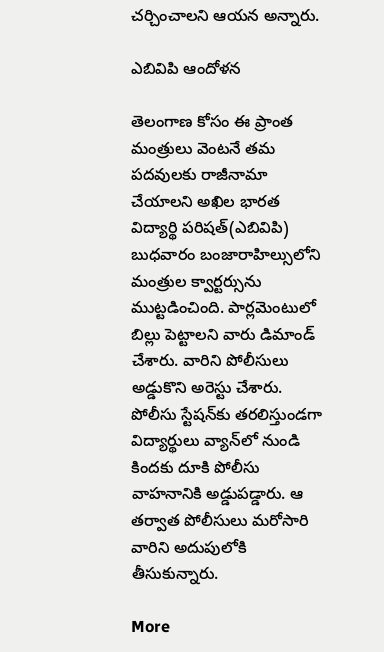చర్చించాలని ఆయన అన్నారు.

ఎబివిపి ఆందోళన

తెలంగాణ కోసం ఈ ప్రాంత మంత్రులు వెంటనే తమ పదవులకు రాజీనామా చేయాలని అఖిల భారత విద్యార్థి పరిషత్(ఎబివిపి) బుధవారం బంజారాహిల్సులోని మంత్రుల క్వార్టర్సును ముట్టడించింది. పార్లమెంటులో బిల్లు పెట్టాలని వారు డిమాండ్ చేశారు. వారిని పోలీసులు అడ్డుకొని అరెస్టు చేశారు. పోలీసు స్టేషన్‌కు తరలిస్తుండగా విద్యార్థులు వ్యాన్‌లో నుండి కిందకు దూకి పోలీసు వాహనానికి అడ్డుపడ్డారు. ఆ తర్వాత పోలీసులు మరోసారి వారిని అదుపులోకి తీసుకున్నారు.

More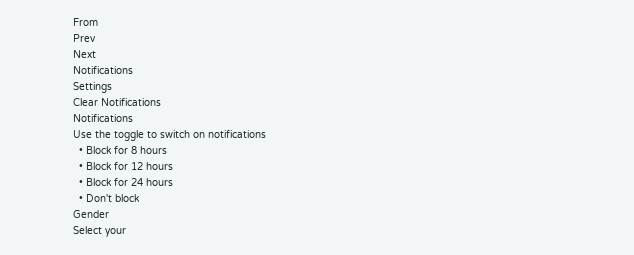From
Prev
Next
Notifications
Settings
Clear Notifications
Notifications
Use the toggle to switch on notifications
  • Block for 8 hours
  • Block for 12 hours
  • Block for 24 hours
  • Don't block
Gender
Select your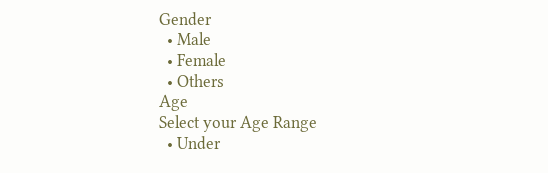Gender
  • Male
  • Female
  • Others
Age
Select your Age Range
  • Under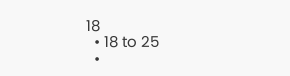18
  • 18 to 25
  •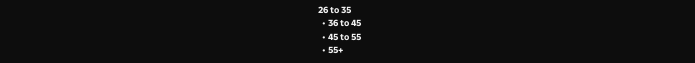26 to 35
  • 36 to 45
  • 45 to 55
  • 55+